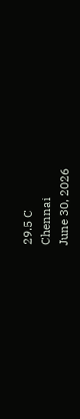29.5 C
Chennai
June 30, 2026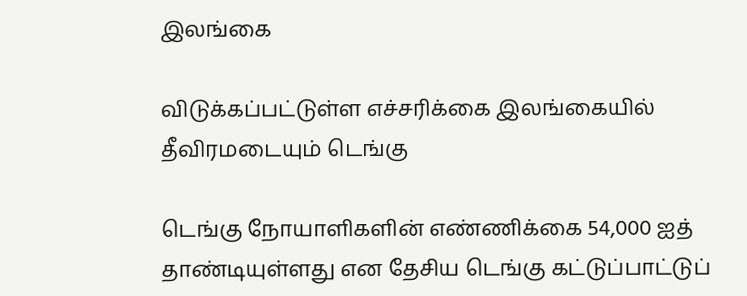இலங்கை

விடுக்கப்பட்டுள்ள எச்சரிக்கை இலங்கையில் தீவிரமடையும் டெங்கு

டெங்கு நோயாளிகளின் எண்ணிக்கை 54,000 ஐத் தாண்டியுள்ளது என தேசிய டெங்கு கட்டுப்பாட்டுப்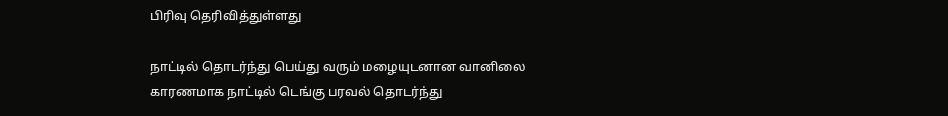பிரிவு தெரிவித்துள்ளது

நாட்டில் தொடர்ந்து பெய்து வரும் மழையுடனான வானிலை காரணமாக நாட்டில் டெங்கு பரவல் தொடர்ந்து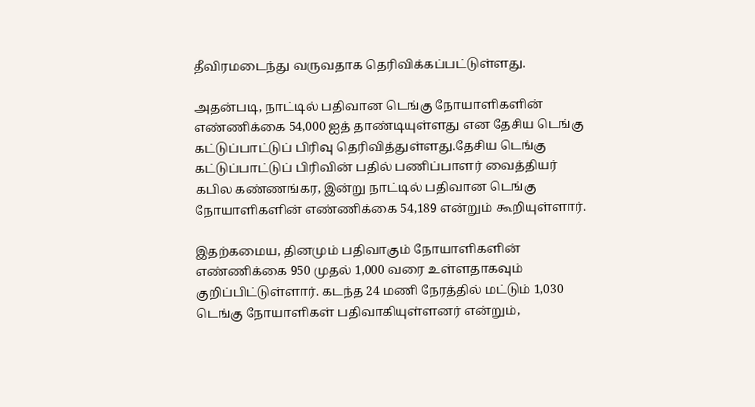தீவிரமடைந்து வருவதாக தெரிவிக்கப்பட்டுள்ளது.

அதன்படி, நாட்டில் பதிவான டெங்கு நோயாளிகளின் எண்ணிக்கை 54,000 ஐத் தாண்டியுள்ளது என தேசிய டெங்கு கட்டுப்பாட்டுப் பிரிவு தெரிவித்துள்ளது.தேசிய டெங்கு கட்டுப்பாட்டுப் பிரிவின் பதில் பணிப்பாளர் வைத்தியர் கபில கண்ணங்கர, இன்று நாட்டில் பதிவான டெங்கு நோயாளிகளின் எண்ணிக்கை 54,189 என்றும் கூறியுள்ளார்.

இதற்கமைய, தினமும் பதிவாகும் நோயாளிகளின் எண்ணிக்கை 950 முதல் 1,000 வரை உள்ளதாகவும் குறிப்பிட்டுள்ளார். கடந்த 24 மணி நேரத்தில் மட்டும் 1,030 டெங்கு நோயாளிகள் பதிவாகியுள்ளனர் என்றும்,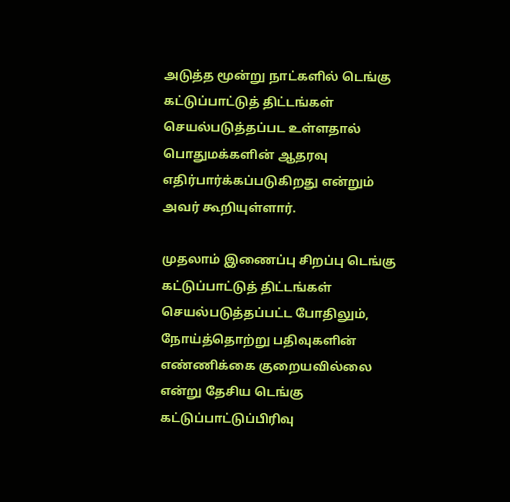அடுத்த மூன்று நாட்களில் டெங்கு கட்டுப்பாட்டுத் திட்டங்கள் செயல்படுத்தப்பட உள்ளதால் பொதுமக்களின் ஆதரவு எதிர்பார்க்கப்படுகிறது என்றும் அவர் கூறியுள்ளார்.

முதலாம் இணைப்பு சிறப்பு டெங்கு கட்டுப்பாட்டுத் திட்டங்கள் செயல்படுத்தப்பட்ட போதிலும், நோய்த்தொற்று பதிவுகளின் எண்ணிக்கை குறையவில்லை என்று தேசிய டெங்கு கட்டுப்பாட்டுப்பிரிவு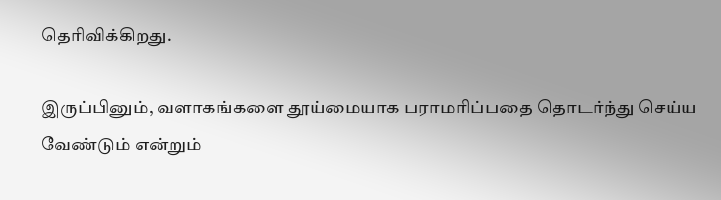தெரிவிக்கிறது.

இருப்பினும், வளாகங்களை தூய்மையாக பராமரிப்பதை தொடர்ந்து செய்ய வேண்டும் என்றும்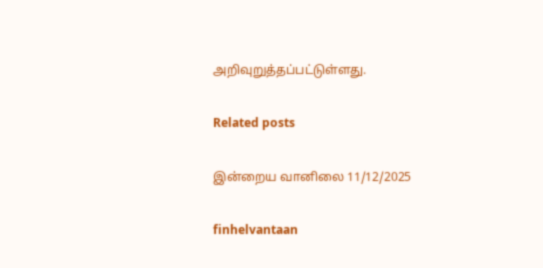அறிவுறுத்தப்பட்டுள்ளது.

Related posts

இன்றைய வானிலை 11/12/2025

finhelvantaan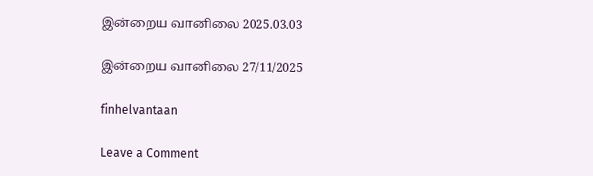இன்றைய வானிலை 2025.03.03

இன்றைய வானிலை 27/11/2025

finhelvantaan

Leave a Comment